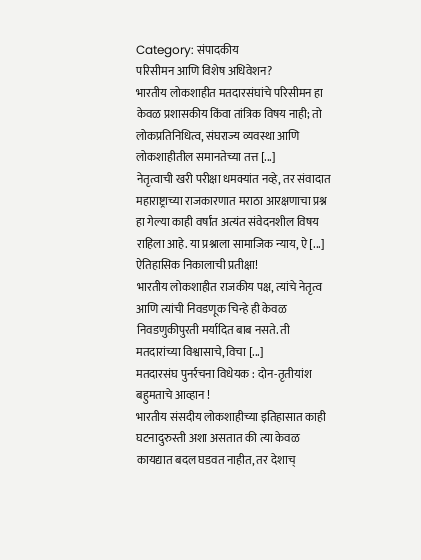Category: संपादकीय
परिसीमन आणि विशेष अधिवेशन?
भारतीय लोकशाहीत मतदारसंघांचे परिसीमन हा केवळ प्रशासकीय किंवा तांत्रिक विषय नाही; तो लोकप्रतिनिधित्व, संघराज्य व्यवस्था आणि लोकशाहीतील समानतेच्या तत्त [...]
नेतृत्वाची खरी परीक्षा धमक्यांत नव्हे, तर संवादात
महाराष्ट्राच्या राजकारणात मराठा आरक्षणाचा प्रश्न हा गेल्या काही वर्षांत अत्यंत संवेदनशील विषय राहिला आहे. या प्रश्नाला सामाजिक न्याय, ऐ [...]
ऐतिहासिक निकालाची प्रतीक्षा!
भारतीय लोकशाहीत राजकीय पक्ष, त्यांचे नेतृत्व आणि त्यांची निवडणूक चिन्हे ही केवळ निवडणुकीपुरती मर्यादित बाब नसते. ती मतदारांच्या विश्वासाचे, विचा [...]
मतदारसंघ पुनर्रचना विधेयक : दोन-तृतीयांश बहुमताचे आव्हान !
भारतीय संसदीय लोकशाहीच्या इतिहासात काही घटनादुरुस्ती अशा असतात की त्या केवळ कायद्यात बदल घडवत नाहीत, तर देशाच्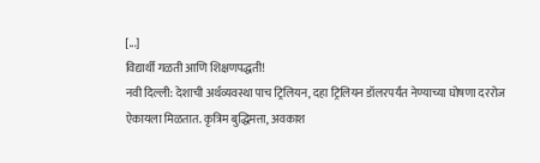[...]
विद्यार्थी गळती आणि शिक्षणपद्धती!
नवी दिल्ली: देशाची अर्थव्यवस्था पाच ट्रिलियन, दहा ट्रिलियन डॉलरपर्यंत नेण्याच्या घोषणा दररोज ऐकायला मिळतात. कृत्रिम बुद्धिमत्ता, अवकाश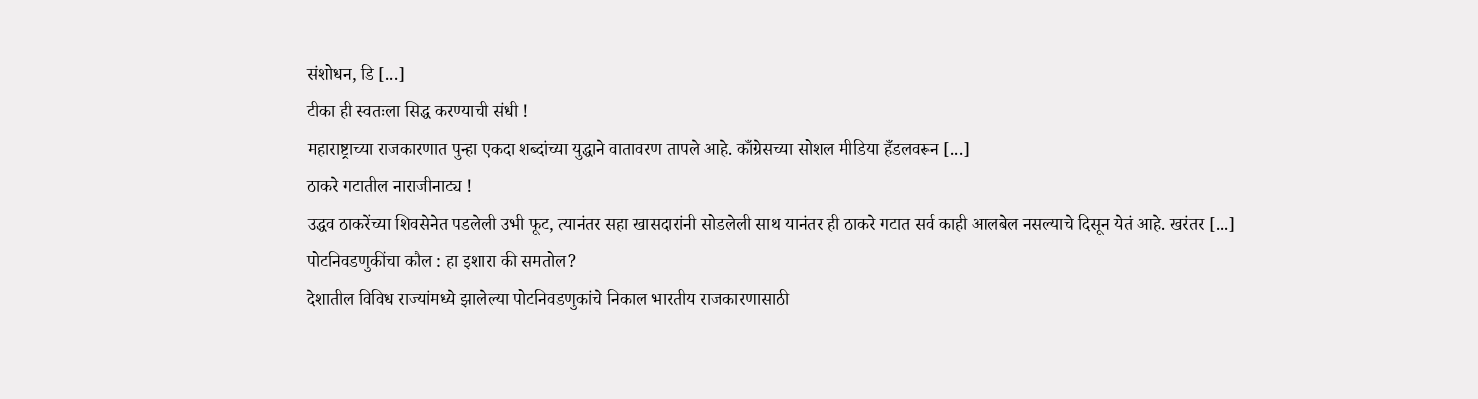संशोधन, डि [...]
टीका ही स्वतःला सिद्ध करण्याची संधी !
महाराष्ट्राच्या राजकारणात पुन्हा एकदा शब्दांच्या युद्धाने वातावरण तापले आहे. काँग्रेसच्या सोशल मीडिया हँडलवरून [...]
ठाकरे गटातील नाराजीनाट्य !
उद्धव ठाकरेंच्या शिवसेनेत पडलेली उभी फूट, त्यानंतर सहा खासदारांनी सोडलेली साथ यानंतर ही ठाकरे गटात सर्व काही आलबेल नसल्याचे दिसून येतं आहे. खरंतर [...]
पोटनिवडणुकींचा कौल : हा इशारा की समतोल?
देशातील विविध राज्यांमध्ये झालेल्या पोटनिवडणुकांचे निकाल भारतीय राजकारणासाठी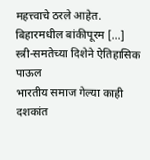महत्त्वाचे ठरले आहेत. बिहारमधील बांकीपूरम [...]
स्त्री-समतेच्या दिशेने ऐतिहासिक पाऊल
भारतीय समाज गेल्या काही दशकांत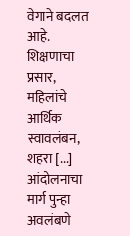वेगाने बदलत आहे. शिक्षणाचा प्रसार, महिलांचे आर्थिक स्वावलंबन, शहरा [...]
आंदोलनाचा मार्ग पुन्हा अवलंबणे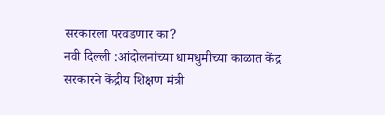सरकारला परवडणार का?
नवी दिल्ली :आंदोलनांच्या धामधुमीच्या काळात केंद्र सरकारने केंद्रीय शिक्षण मंत्री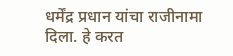धर्मेंद्र प्रधान यांचा राजीनामा दिला. हे करत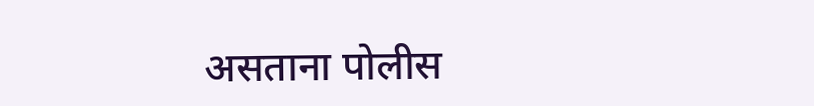असताना पोलीस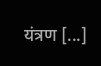यंत्रण [...]